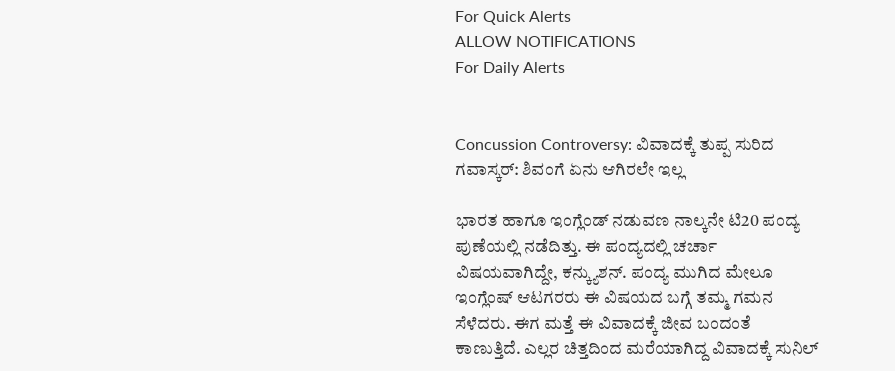For Quick Alerts
ALLOW NOTIFICATIONS
For Daily Alerts


Concussion Controversy: ವಿವಾದಕ್ಕೆ ತುಪ್ಪ ಸುರಿದ ಗವಾಸ್ಕರ್: ಶಿವಂಗೆ ಏನು ಆಗಿರಲೇ ಇಲ್ಲ

ಭಾರತ ಹಾಗೂ ಇಂಗ್ಲೆಂಡ್ ನಡುವಣ ನಾಲ್ಕನೇ ಟಿ20 ಪಂದ್ಯ ಪುಣೆಯಲ್ಲಿ ನಡೆದಿತ್ತು. ಈ ಪಂದ್ಯದಲ್ಲಿ ಚರ್ಚಾ ವಿಷಯವಾಗಿದ್ದೇ, ಕನ್ಕ್ಯುಶನ್. ಪಂದ್ಯ ಮುಗಿದ ಮೇಲೂ ಇಂಗ್ಲೆಂಷ್ ಆಟಗರರು ಈ ವಿಷಯದ ಬಗ್ಗೆ ತಮ್ಮ ಗಮನ ಸೆಳೆದರು. ಈಗ ಮತ್ತೆ ಈ ವಿವಾದಕ್ಕೆ ಜೀವ ಬಂದಂತೆ ಕಾಣುತ್ತಿದೆ. ಎಲ್ಲರ ಚಿತ್ತದಿಂದ ಮರೆಯಾಗಿದ್ದ ವಿವಾದಕ್ಕೆ ಸುನಿಲ್‌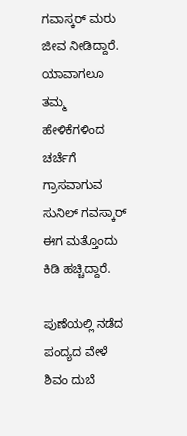ಗವಾಸ್ಕರ್‌ ಮರು ಜೀವ ನೀಡಿದ್ದಾರೆ. ಯಾವಾಗಲೂ ತಮ್ಮ ಹೇಳಿಕೆಗಳಿಂದ ಚರ್ಚೆಗೆ ಗ್ರಾಸವಾಗುವ ಸುನಿಲ್ ಗವಸ್ಕಾರ್‌ ಈಗ ಮತ್ತೊಂದು ಕಿಡಿ ಹಚ್ಚಿದ್ದಾರೆ.

ಪುಣೆಯಲ್ಲಿ ನಡೆದ ಪಂದ್ಯದ ವೇಳೆ ಶಿವಂ ದುಬೆ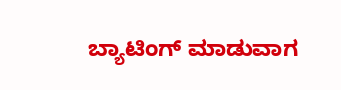ಬ್ಯಾಟಿಂಗ್ ಮಾಡುವಾಗ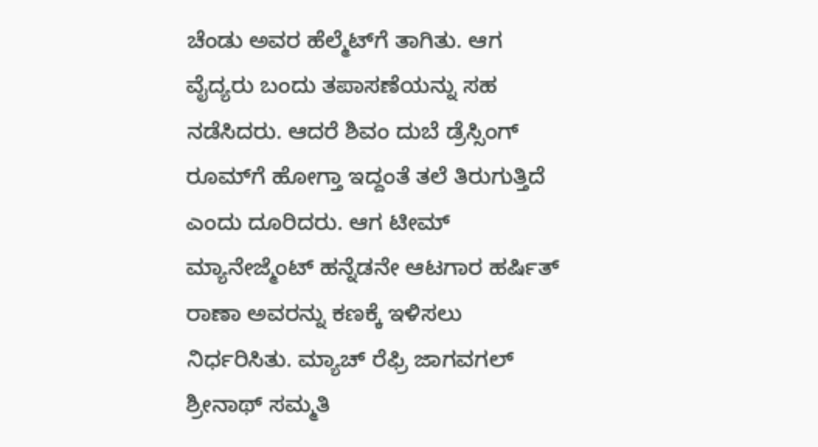ಚೆಂಡು ಅವರ ಹೆಲ್ಮೆಟ್‌ಗೆ ತಾಗಿತು. ಆಗ ವೈದ್ಯರು ಬಂದು ತಪಾಸಣೆಯನ್ನು ಸಹ ನಡೆಸಿದರು. ಆದರೆ ಶಿವಂ ದುಬೆ ಡ್ರೆಸ್ಸಿಂಗ್ ರೂಮ್‌ಗೆ ಹೋಗ್ತಾ ಇದ್ದಂತೆ ತಲೆ ತಿರುಗುತ್ತಿದೆ ಎಂದು ದೂರಿದರು. ಆಗ ಟೀಮ್ ಮ್ಯಾನೇಜ್ಮೆಂಟ್‌ ಹನ್ನೆಡನೇ ಆಟಗಾರ ಹರ್ಷಿತ್ ರಾಣಾ ಅವರನ್ನು ಕಣಕ್ಕೆ ಇಳಿಸಲು ನಿರ್ಧರಿಸಿತು. ಮ್ಯಾಚ್‌ ರೆಫ್ರಿ ಜಾಗವಗಲ್ ಶ್ರೀನಾಥ್‌ ಸಮ್ಮತಿ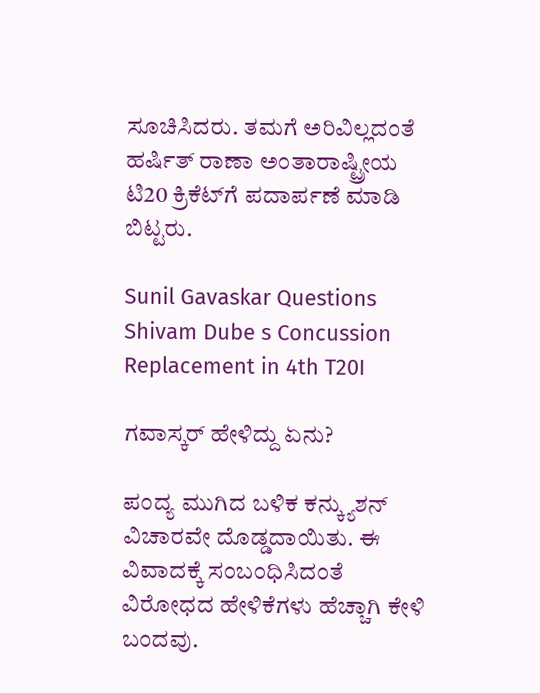ಸೂಚಿಸಿದರು. ತಮಗೆ ಅರಿವಿಲ್ಲದಂತೆ ಹರ್ಷಿತ್ ರಾಣಾ ಅಂತಾರಾಷ್ಟ್ರೀಯ ಟಿ20 ಕ್ರಿಕೆಟ್‌ಗೆ ಪದಾರ್ಪಣೆ ಮಾಡಿ ಬಿಟ್ಟರು.

Sunil Gavaskar Questions Shivam Dube s Concussion Replacement in 4th T20I

ಗವಾಸ್ಕರ್ ಹೇಳಿದ್ದು ಏನು?

ಪಂದ್ಯ ಮುಗಿದ ಬಳಿಕ ಕನ್ಕ್ಯುಶನ್ ವಿಚಾರವೇ ದೊಡ್ಡದಾಯಿತು. ಈ ವಿವಾದಕ್ಕೆ ಸಂಬಂಧಿಸಿದಂತೆ ವಿರೋಧದ ಹೇಳಿಕೆಗಳು ಹೆಚ್ಚಾಗಿ ಕೇಳಿ ಬಂದವು.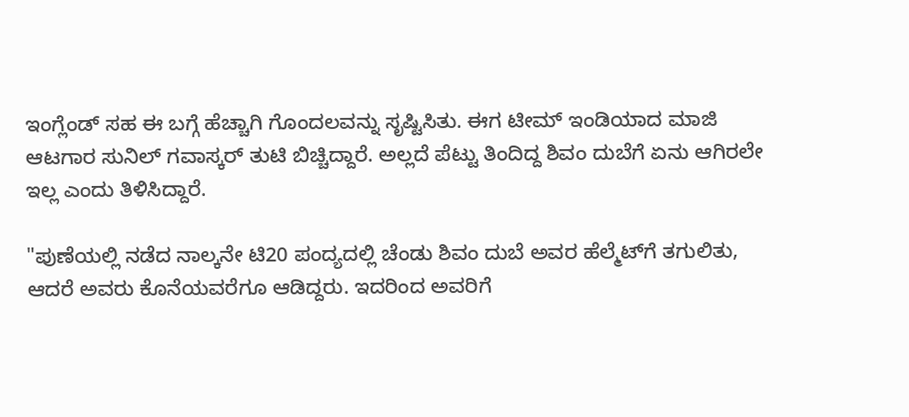ಇಂಗ್ಲೆಂಡ್ ಸಹ ಈ ಬಗ್ಗೆ ಹೆಚ್ಚಾಗಿ ಗೊಂದಲವನ್ನು ಸೃಷ್ಟಿಸಿತು. ಈಗ ಟೀಮ್ ಇಂಡಿಯಾದ ಮಾಜಿ ಆಟಗಾರ ಸುನಿಲ್ ಗವಾಸ್ಕರ್ ತುಟಿ ಬಿಚ್ಚಿದ್ದಾರೆ. ಅಲ್ಲದೆ ಪೆಟ್ಟು ತಿಂದಿದ್ದ ಶಿವಂ ದುಬೆಗೆ ಏನು ಆಗಿರಲೇ ಇಲ್ಲ ಎಂದು ತಿಳಿಸಿದ್ದಾರೆ.

"ಪುಣೆಯಲ್ಲಿ ನಡೆದ ನಾಲ್ಕನೇ ಟಿ20 ಪಂದ್ಯದಲ್ಲಿ ಚೆಂಡು ಶಿವಂ ದುಬೆ ಅವರ ಹೆಲ್ಮೆಟ್‌ಗೆ ತಗುಲಿತು, ಆದರೆ ಅವರು ಕೊನೆಯವರೆಗೂ ಆಡಿದ್ದರು. ಇದರಿಂದ ಅವರಿಗೆ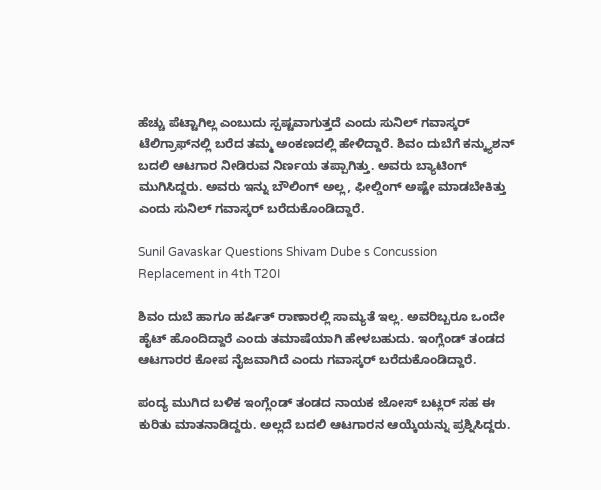ಹೆಚ್ಚು ಪೆಟ್ಟಾಗಿಲ್ಲ ಎಂಬುದು ಸ್ಪಷ್ಟವಾಗುತ್ತದೆ ಎಂದು ಸುನಿಲ್ ಗವಾಸ್ಕರ್ ಟೆಲಿಗ್ರಾಫ್‌ನಲ್ಲಿ ಬರೆದ ತಮ್ಮ ಅಂಕಣದಲ್ಲಿ ಹೇಳಿದ್ದಾರೆ. ಶಿವಂ ದುಬೆಗೆ ಕನ್ಕ್ಯುಶನ್ ಬದಲಿ ಆಟಗಾರ ನೀಡಿರುವ ನಿರ್ಣಯ ತಪ್ಪಾಗಿತ್ತು. ಅವರು ಬ್ಯಾಟಿಂಗ್ ಮುಗಿಸಿದ್ದರು. ಅವರು ಇನ್ನು ಬೌಲಿಂಗ್ ಅಲ್ಲ, ಫೀಲ್ಡಿಂಗ್ ಅಷ್ಟೇ ಮಾಡಬೇಕಿತ್ತು ಎಂದು ಸುನಿಲ್ ಗವಾಸ್ಕರ್‌ ಬರೆದುಕೊಂಡಿದ್ದಾರೆ.

Sunil Gavaskar Questions Shivam Dube s Concussion Replacement in 4th T20I

ಶಿವಂ ದುಬೆ ಹಾಗೂ ಹರ್ಷಿತ್ ರಾಣಾರಲ್ಲಿ ಸಾಮ್ಯತೆ ಇಲ್ಲ. ಅವರಿಬ್ಬರೂ ಒಂದೇ ಹೈಟ್‌ ಹೊಂದಿದ್ದಾರೆ ಎಂದು ತಮಾಷೆಯಾಗಿ ಹೇಳಬಹುದು. ಇಂಗ್ಲೆಂಡ್‌ ತಂಡದ ಆಟಗಾರರ ಕೋಪ ನೈಜವಾಗಿದೆ ಎಂದು ಗವಾಸ್ಕರ್ ಬರೆದುಕೊಂಡಿದ್ದಾರೆ.

ಪಂದ್ಯ ಮುಗಿದ ಬಳಿಕ ಇಂಗ್ಲೆಂಡ್ ತಂಡದ ನಾಯಕ ಜೋಸ್ ಬಟ್ಲರ್‌ ಸಹ ಈ ಕುರಿತು ಮಾತನಾಡಿದ್ದರು. ಅಲ್ಲದೆ ಬದಲಿ ಆಟಗಾರನ ಆಯ್ಕೆಯನ್ನು ಪ್ರಶ್ನಿಸಿದ್ದರು.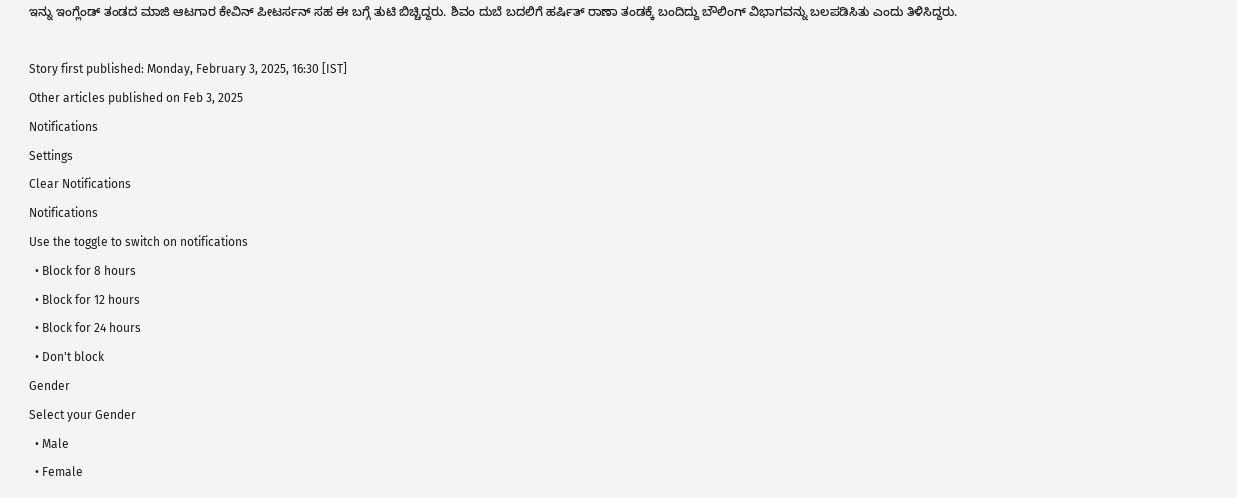ಇನ್ನು ಇಂಗ್ಲೆಂಡ್ ತಂಡದ ಮಾಜಿ ಆಟಗಾರ ಕೇವಿನ್ ಪೀಟರ್ಸನ್‌ ಸಹ ಈ ಬಗ್ಗೆ ತುಟಿ ಬಿಚ್ಚಿದ್ದರು. ಶಿವಂ ದುಬೆ ಬದಲಿಗೆ ಹರ್ಷಿತ್ ರಾಣಾ ತಂಡಕ್ಕೆ ಬಂದಿದ್ದು ಬೌಲಿಂಗ್ ವಿಭಾಗವನ್ನು ಬಲಪಡಿಸಿತು ಎಂದು ತಿಳಿಸಿದ್ದರು.

Story first published: Monday, February 3, 2025, 16:30 [IST]
Other articles published on Feb 3, 2025
Notifications
Settings
Clear Notifications
Notifications
Use the toggle to switch on notifications
  • Block for 8 hours
  • Block for 12 hours
  • Block for 24 hours
  • Don't block
Gender
Select your Gender
  • Male
  • Female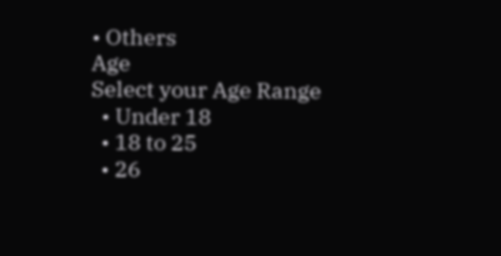• Others
Age
Select your Age Range
  • Under 18
  • 18 to 25
  • 26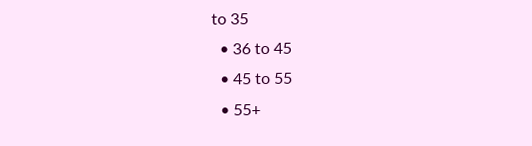to 35
  • 36 to 45
  • 45 to 55
  • 55+